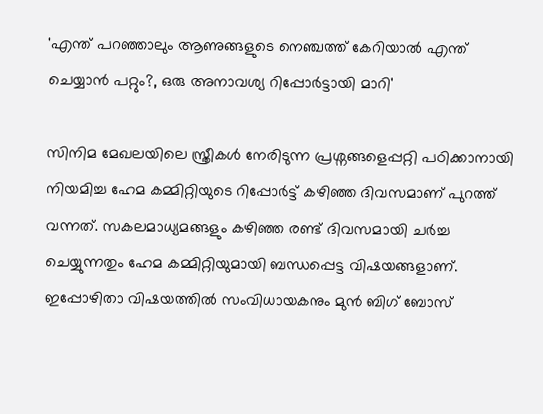'എന്ത് പറഞ്ഞാലും ആണുങ്ങളുടെ നെഞ്ചത്ത് കേറിയാൽ എന്ത് ചെയ്യാൻ പറ്റും?, ഒരു അനാവശ്യ റിപ്പോർ‌ട്ടായി മാറി'

സിനിമ മേഖലയിലെ സ്ത്രീകൾ നേരിടുന്ന പ്രശ്നങ്ങളെപ്പറ്റി പഠിക്കാനായി നിയമിച്ച ഹേമ കമ്മിറ്റിയുടെ റിപ്പോർട്ട് കഴി‍ഞ്ഞ ദിവസമാണ് പുറത്ത് വന്നത്. സകലമാധ്യമങ്ങളും കഴിഞ്ഞ രണ്ട് ദിവസമായി ചർച്ച ചെയ്യുന്നതും ഹേമ കമ്മിറ്റിയുമായി ബന്ധപ്പെട്ട വിഷയങ്ങളാണ്. ഇപ്പോഴിതാ വിഷയത്തിൽ സംവിധായകനും മുൻ ബിഗ് ബോസ്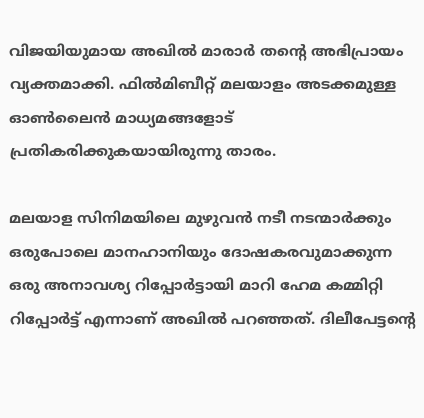വിജയിയുമായ അഖിൽ മാരാർ തന്റെ അഭിപ്രായം വ്യക്തമാക്കി. ഫിൽമിബീറ്റ് മലയാളം അടക്കമുള്ള ഓൺലൈൻ മാധ്യമങ്ങളോട് പ്രതികരിക്കുകയായിരുന്നു താരം.

മലയാള സിനിമയിലെ മുഴുവൻ നടീ നടന്മാർക്കും ഒരുപോലെ മാനഹാനിയും ദോഷകരവുമാക്കുന്ന ഒരു അനാവശ്യ റിപ്പോർ‌ട്ടായി മാറി ഹേമ കമ്മിറ്റി റിപ്പോർട്ട് എന്നാണ് അഖിൽ പറഞ്ഞത്. ദിലീപേട്ടന്റെ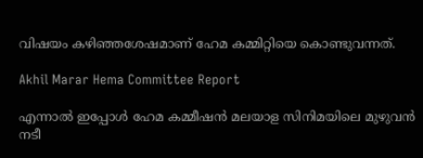വിഷയം കഴിഞ്ഞശേഷമാണ് ഹേമ കമ്മിറ്റിയെ കൊണ്ടുവന്നത്.

Akhil Marar Hema Committee Report

എന്നാൽ ഇപ്പോൾ ഹേമ കമ്മീഷൻ മലയാള സിനിമയിലെ മുഴുവൻ നടീ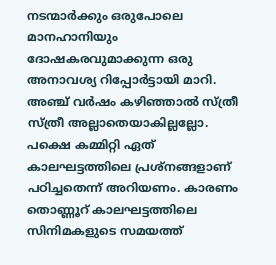നടന്മാർക്കും ഒരുപോലെ മാനഹാനിയും ദോഷകരവുമാക്കുന്ന ഒരു അനാവശ്യ റിപ്പോർ‌ട്ടായി മാറി. അഞ്ച് വർഷം കഴിഞ്ഞാൽ സ്ത്രീ സ്ത്രീ അല്ലാതെയാകില്ലല്ലോ. പക്ഷെ കമ്മിറ്റി ഏത് കാലഘട്ടത്തിലെ പ്രശ്നങ്ങളാണ് പഠിച്ചതെന്ന് അറിയണം. കാരണം തൊണ്ണൂറ് കാലഘട്ടത്തിലെ സിനിമകളുടെ സമയത്ത്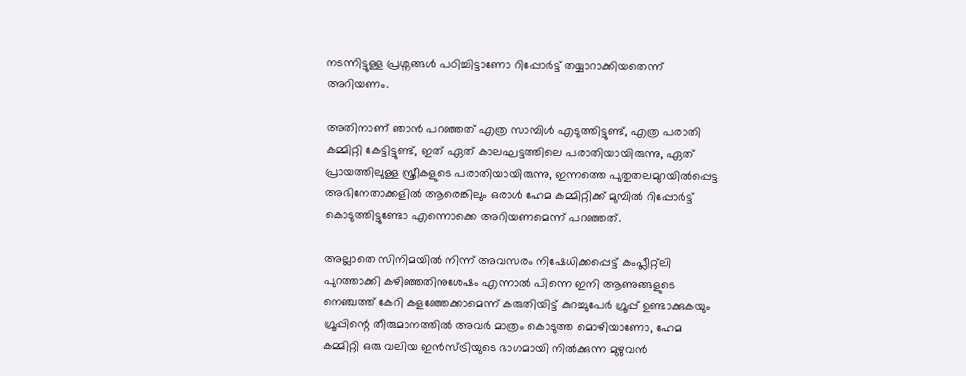നടന്നിട്ടുള്ള പ്രശ്നങ്ങൾ പഠിച്ചിട്ടാണോ റിപ്പോർട്ട് തയ്യാറാക്കിയതെന്ന് അറിയണം.

അതിനാണ് ഞാൻ പറഞ്ഞത് എത്ര സാമ്പിൾ എടുത്തിട്ടുണ്ട്, എത്ര പരാതി കമ്മിറ്റി കേട്ടിട്ടുണ്ട്, ഇത് ഏത് കാലഘട്ടത്തിലെ പരാതിയായിരുന്നു, ഏത് പ്രായത്തിലുള്ള സ്ത്രീകളുടെ പരാതിയായിരുന്നു, ഇന്നത്തെ പുതുതലമുറയിൽപ്പെട്ട അഭിനേതാക്കളിൽ ആരെങ്കിലും ഒരാൾ ഹേമ കമ്മിറ്റിക്ക് മുമ്പിൽ റിപ്പോർട്ട് കൊടുത്തിട്ടുണ്ടോ എന്നൊക്കെ അറിയണമെന്ന് പറഞ്ഞത്.

അല്ലാതെ സിനിമയിൽ നിന്ന് അവസരം നിഷേധിക്കപ്പെട്ട് കംപ്ലീറ്റ്ലി പുറത്താക്കി കഴിഞ്ഞതിനുശേഷം എന്നാൽ പിന്നെ ഇനി ആണുങ്ങളുടെ നെഞ്ചത്ത് കേറി കളഞ്ഞേക്കാമെന്ന് കരുതിയിട്ട് കുറച്ചുപേർ ഗ്രൂപ്പ് ഉണ്ടാക്കുകയും ഗ്രൂപ്പിന്റെ തീരുമാനത്തിൽ അവർ മാത്രം കൊടുത്ത മൊഴിയാണോ, ഹേമ കമ്മിറ്റി ഒരു വലിയ ഇൻസ്ട്രിയുടെ ഭാഗമായി നിൽക്കുന്ന മുഴുവൻ‌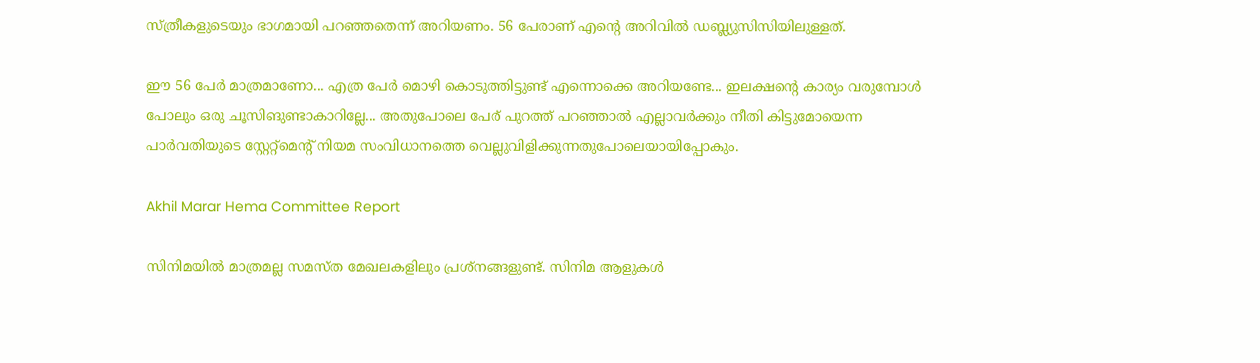സ്ത്രീകളുടെയും ഭാഗമായി പറഞ്ഞതെന്ന് അറിയണം. 56 പേരാണ് എന്റെ അറിവിൽ ഡബ്ല്യുസിസിയിലുള്ളത്.

ഈ 56 പേർ മാത്രമാണോ... എത്ര പേർ മൊഴി കൊടുത്തിട്ടുണ്ട് എന്നൊക്കെ അറിയണ്ടേ... ഇലക്ഷന്റെ കാര്യം വരുമ്പോൾ പോലും ഒരു ചൂസിങുണ്ടാകാറില്ലേ... അതുപോലെ പേര് പുറത്ത് പറഞ്ഞാൽ‌ എല്ലാവർക്കും നീതി കിട്ടുമോയെന്ന പാർവതിയുടെ സ്റ്റേറ്റ്മെന്റ് നിയമ സംവിധാനത്തെ വെല്ലുവിളിക്കുന്നതുപോലെയായിപ്പോകും.

Akhil Marar Hema Committee Report

സിനിമയിൽ മാത്രമല്ല സമസ്ത മേഖലകളിലും പ്രശ്നങ്ങളുണ്ട്. സിനിമ ആളുകൾ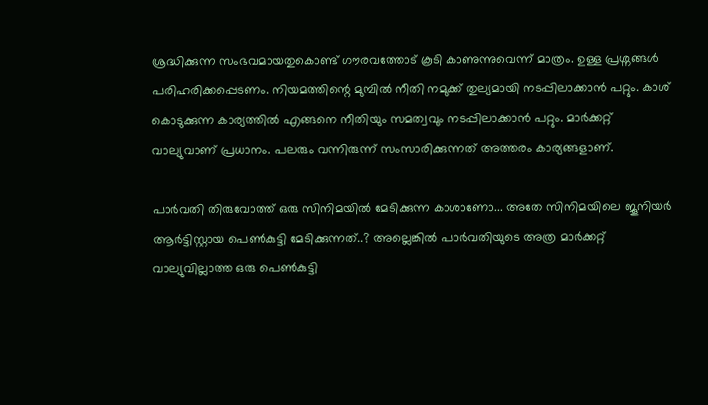ശ്രദ്ധിക്കുന്ന സംഭവമായതുകൊണ്ട് ഗൗരവത്തോട് കൂടി കാണുന്നുവെന്ന് മാത്രം. ഉള്ള പ്രശ്നങ്ങൾ പരിഹരിക്കപ്പെടണം. നിയമത്തിന്റെ മുമ്പിൽ നീതി നമുക്ക് തുല്യമായി നടപ്പിലാക്കാൻ പറ്റും. കാശ് കൊടുക്കുന്ന കാര്യത്തിൽ എങ്ങനെ നീതിയും സമത്വവും നടപ്പിലാക്കാൻ പറ്റും. മാർക്കറ്റ് വാല്യുവാണ് പ്രധാനം. പലരും വന്നിരുന്ന് സംസാരിക്കുന്നത് അത്തരം കാര്യങ്ങളാണ്.

പാർവതി തിരുവോത്ത് ഒരു സിനിമയിൽ മേടിക്കുന്ന കാശാണോ... അതേ സിനിമയിലെ ജൂനിയർ ആർട്ടിസ്റ്റായ പെൺകുട്ടി മേടിക്കുന്നത്..? അല്ലെങ്കിൽ പാർവതിയുടെ അത്ര മാർക്കറ്റ് വാല്യുവില്ലാത്ത ഒരു പെൺകുട്ടി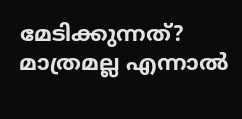മേടിക്കുന്നത്? മാത്രമല്ല എന്നാൽ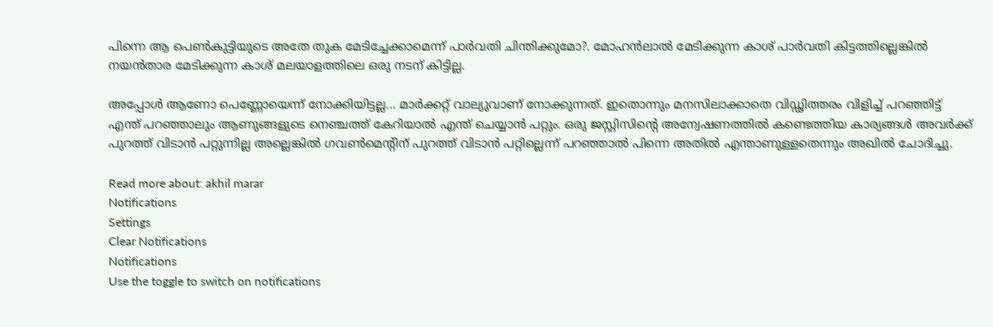പിന്നെ ആ പെൺകുട്ടിയുടെ അതേ തുക മേടിച്ചേക്കാമെന്ന് പാർവതി ചിന്തിക്കുമോ?. മോഹൻലാൽ മേടിക്കുന്ന കാശ് പാർവതി കിട്ടത്തില്ലെങ്കിൽ നയൻതാര മേടിക്കുന്ന കാശ് മലയാളത്തിലെ ഒരു നടന് കിട്ടില്ല.

അപ്പോൾ ആണോ പെണ്ണോയെന്ന് നോക്കിയിട്ടല്ല... മാർക്കറ്റ് വാല്യുവാണ് നോക്കുന്നത്. ഇതൊന്നും മനസിലാക്കാതെ വിഡ്ഢിത്തരം വിളിച്ച് പറഞ്ഞിട്ട് എന്ത് പറഞ്ഞാലും ആണുങ്ങളുടെ നെഞ്ചത്ത് കേറിയാൽ എന്ത് ചെയ്യാൻ പറ്റും. ഒരു ജസ്റ്റിസിന്റെ അന്വേഷണത്തിൽ കണ്ടെത്തിയ കാര്യങ്ങൾ അവർക്ക് പുറത്ത് വിടാൻ പറ്റുന്നില്ല അല്ലെങ്കിൽ ഗവൺമെന്റിന് പുറത്ത് വിടാൻ പറ്റില്ലെന്ന് പറഞ്ഞാൽ‌ പിന്നെ അതിൽ എന്താണുള്ളതെന്നും അഖിൽ ചോദിച്ചു.

Read more about: akhil marar
Notifications
Settings
Clear Notifications
Notifications
Use the toggle to switch on notifications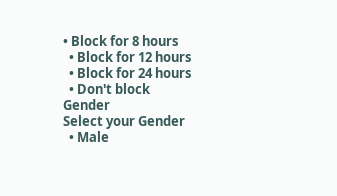• Block for 8 hours
  • Block for 12 hours
  • Block for 24 hours
  • Don't block
Gender
Select your Gender
  • Male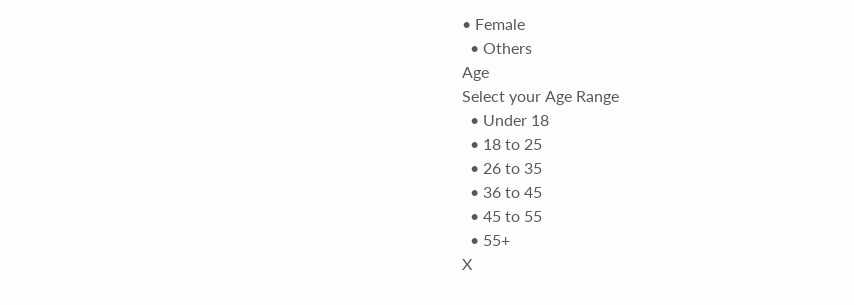• Female
  • Others
Age
Select your Age Range
  • Under 18
  • 18 to 25
  • 26 to 35
  • 36 to 45
  • 45 to 55
  • 55+
X